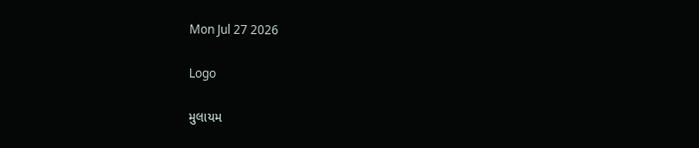Mon Jul 27 2026

Logo

મુલાયમ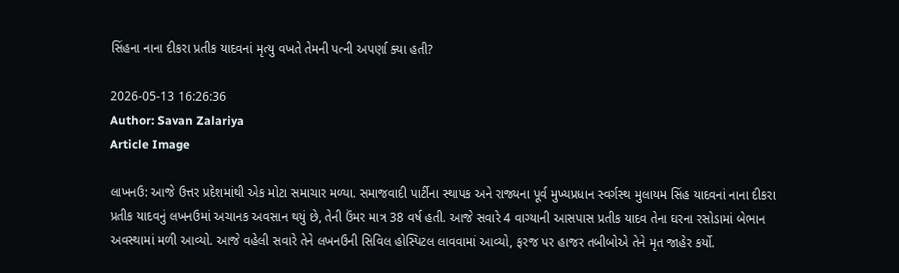સિંહના નાના દીકરા પ્રતીક યાદવનાં મૃત્યુ વખતે તેમની પત્ની અપર્ણા ક્યા હતી?

2026-05-13 16:26:36
Author: Savan Zalariya
Article Image

લાખનઉ: આજે ઉત્તર પ્રદેશમાંથી એક મોટા સમાચાર મળ્યા. સમાજવાદી પાર્ટીના સ્થાપક અને રાજ્યના પૂર્વ મુખ્યપ્રધાન સ્વર્ગસ્થ મુલાયમ સિંહ યાદવનાં નાના દીકરા પ્રતીક યાદવનું લખનઉમાં અચાનક અવસાન થયું છે, તેની ઉંમર માત્ર 38 વર્ષ હતી. આજે સવારે 4 વાગ્યાની આસપાસ પ્રતીક યાદવ તેના ઘરના રસોડામાં બેભાન અવસ્થામાં મળી આવ્યો. આજે વહેલી સવારે તેને લખનઉની સિવિલ હોસ્પિટલ લાવવામાં આવ્યો, ફરજ પર હાજર તબીબોએ તેને મૃત જાહેર કર્યો.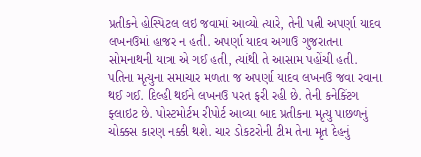પ્રતીકને હોસ્પિટલ લઇ જવામાં આવ્યો ત્યારે, તેની પત્ની અપર્ણા યાદવ લખનઉમાં હાજર ન હતી. અપર્ણા યાદવ અગાઉ ગુજરાતના સોમનાથની યાત્રા એ ગઈ હતી, ત્યાંથી તે આસામ પહોંચી હતી. પતિના મૃત્યુના સમાચાર મળતા જ અપર્ણા યાદવ લખનઉ જવા રવાના થઈ ગઈ. દિલ્હી થઈને લખનઉ પરત ફરી રહી છે. તેની કનેક્ટિંગ ફ્લાઇટ છે. પોસ્ટમોર્ટમ રીપોર્ટ આવ્યા બાદ પ્રતીકના મૃત્યુ પાછળનું ચોક્કસ કારણ નક્કી થશે. ચાર ડોકટરોની ટીમ તેના મૃત દેહનું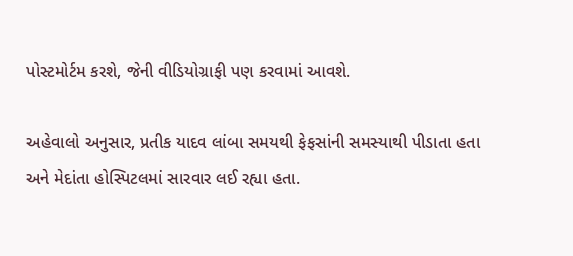પોસ્ટમોર્ટમ કરશે, જેની વીડિયોગ્રાફી પણ કરવામાં આવશે.

અહેવાલો અનુસાર, પ્રતીક યાદવ લાંબા સમયથી ફેફસાંની સમસ્યાથી પીડાતા હતા અને મેદાંતા હોસ્પિટલમાં સારવાર લઈ રહ્યા હતા.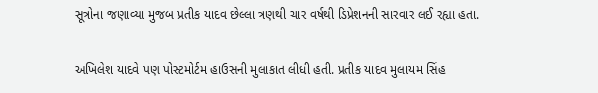સૂત્રોના જણાવ્યા મુજબ પ્રતીક યાદવ છેલ્લા ત્રણથી ચાર વર્ષથી ડિપ્રેશનની સારવાર લઈ રહ્યા હતા.

અખિલેશ યાદવે પણ પોસ્ટમોર્ટમ હાઉસની મુલાકાત લીધી હતી. પ્રતીક યાદવ મુલાયમ સિંહ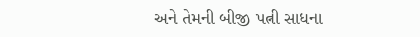અને તેમની બીજી પત્ની સાધના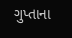ગુપ્તાના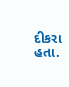દીકરા હતા.